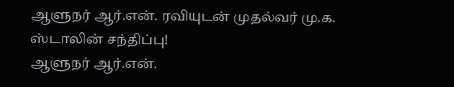ஆளுநர் ஆர்.என். ரவியுடன் முதல்வர் மு.க. ஸ்டாலின் சந்திப்பு!
ஆளுநர் ஆர்.என்.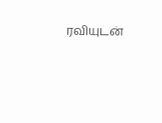ரவியுடன்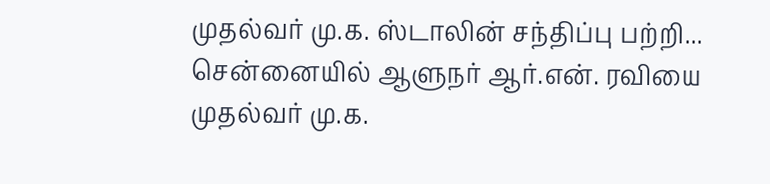முதல்வர் மு.க. ஸ்டாலின் சந்திப்பு பற்றி...
சென்னையில் ஆளுநர் ஆர்.என். ரவியை முதல்வர் மு.க.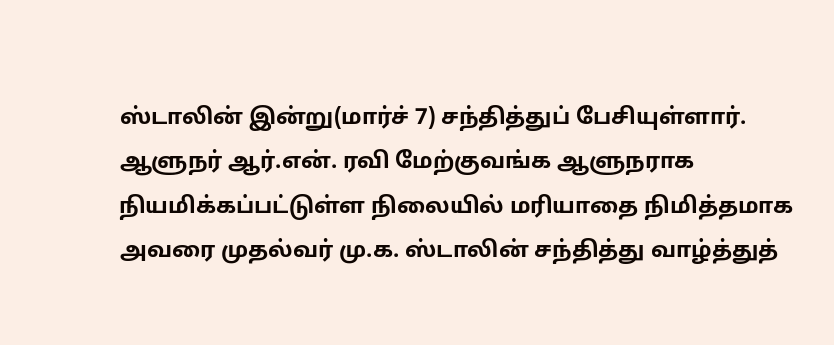ஸ்டாலின் இன்று(மார்ச் 7) சந்தித்துப் பேசியுள்ளார்.
ஆளுநர் ஆர்.என். ரவி மேற்குவங்க ஆளுநராக நியமிக்கப்பட்டுள்ள நிலையில் மரியாதை நிமித்தமாக அவரை முதல்வர் மு.க. ஸ்டாலின் சந்தித்து வாழ்த்துத்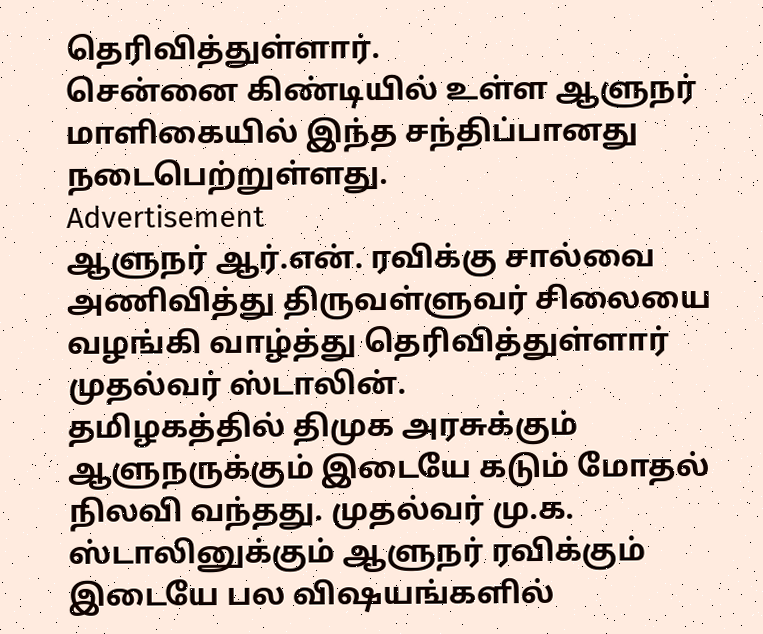தெரிவித்துள்ளார்.
சென்னை கிண்டியில் உள்ள ஆளுநர் மாளிகையில் இந்த சந்திப்பானது நடைபெற்றுள்ளது.
Advertisement
ஆளுநர் ஆர்.என். ரவிக்கு சால்வை அணிவித்து திருவள்ளுவர் சிலையை வழங்கி வாழ்த்து தெரிவித்துள்ளார் முதல்வர் ஸ்டாலின்.
தமிழகத்தில் திமுக அரசுக்கும் ஆளுநருக்கும் இடையே கடும் மோதல் நிலவி வந்தது. முதல்வர் மு.க. ஸ்டாலினுக்கும் ஆளுநர் ரவிக்கும் இடையே பல விஷயங்களில்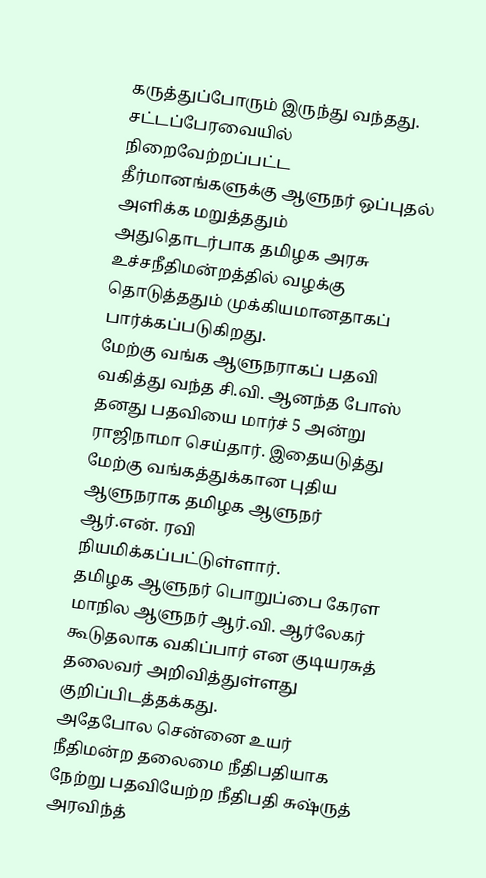கருத்துப்போரும் இருந்து வந்தது.
சட்டப்பேரவையில் நிறைவேற்றப்பட்ட தீர்மானங்களுக்கு ஆளுநர் ஒப்புதல் அளிக்க மறுத்ததும் அதுதொடர்பாக தமிழக அரசு உச்சநீதிமன்றத்தில் வழக்கு தொடுத்ததும் முக்கியமானதாகப் பார்க்கப்படுகிறது.
மேற்கு வங்க ஆளுநராகப் பதவி வகித்து வந்த சி.வி. ஆனந்த போஸ் தனது பதவியை மார்ச் 5 அன்று ராஜிநாமா செய்தார். இதையடுத்து மேற்கு வங்கத்துக்கான புதிய ஆளுநராக தமிழக ஆளுநர் ஆர்.என். ரவி நியமிக்கப்பட்டுள்ளார்.
தமிழக ஆளுநர் பொறுப்பை கேரள மாநில ஆளுநர் ஆர்.வி. ஆர்லேகர் கூடுதலாக வகிப்பார் என குடியரசுத் தலைவர் அறிவித்துள்ளது குறிப்பிடத்தக்கது.
அதேபோல சென்னை உயர் நீதிமன்ற தலைமை நீதிபதியாக நேற்று பதவியேற்ற நீதிபதி சுஷ்ருத் அரவிந்த்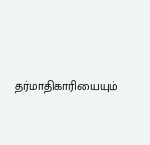தர்மாதிகாரியையும்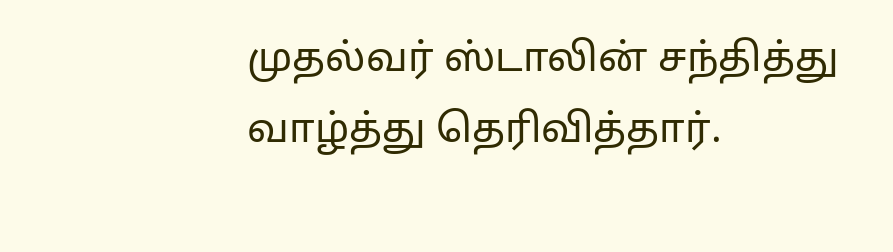முதல்வர் ஸ்டாலின் சந்தித்து வாழ்த்து தெரிவித்தார்.